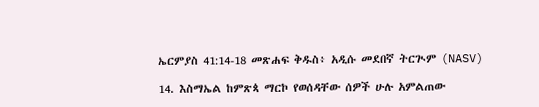ኤርምያስ 41:14-18 መጽሐፍ ቅዱስ፥ አዲሱ መደበኛ ትርጒም (NASV)

14. እስማኤል ከምጽጳ ማርኮ የወሰዳቸው ሰዎች ሁሉ አምልጠው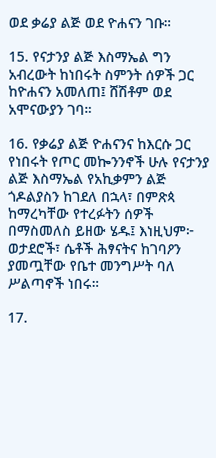ወደ ቃሬያ ልጅ ወደ ዮሐናን ገቡ።

15. የናታንያ ልጅ እስማኤል ግን አብረውት ከነበሩት ስምንት ሰዎች ጋር ከዮሐናን አመለጠ፤ ሸሽቶም ወደ አሞናውያን ገባ።

16. የቃሬያ ልጅ ዮሐናንና ከእርሱ ጋር የነበሩት የጦር መኰንንኖች ሁሉ የናታንያ ልጅ እስማኤል የአኪቃምን ልጅ ጎዶልያስን ከገደለ በኋላ፣ በምጽጳ ከማረካቸው የተረፉትን ሰዎች በማስመለስ ይዘው ሄዱ፤ እነዚህም፦ ወታደሮች፣ ሴቶች ሕፃናትና ከገባዖን ያመጧቸው የቤተ መንግሥት ባለ ሥልጣኖች ነበሩ።

17.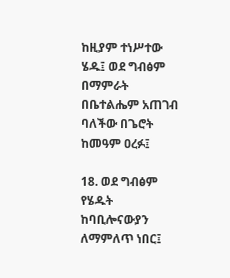ከዚያም ተነሥተው ሄዱ፤ ወደ ግብፅም በማምራት በቤተልሔም አጠገብ ባለችው በጌሮት ከመዓም ዐረፉ፤

18. ወደ ግብፅም የሄዱት ከባቢሎናውያን ለማምለጥ ነበር፤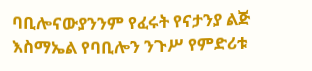ባቢሎናውያንንም የፈሩት የናታንያ ልጅ እስማኤል የባቢሎን ንጉሥ የምድሪቱ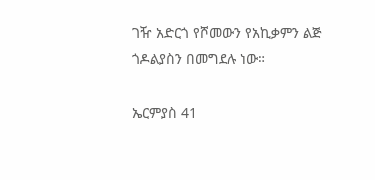ገዥ አድርጎ የሾመውን የአኪቃምን ልጅ ጎዶልያስን በመግደሉ ነው።

ኤርምያስ 41